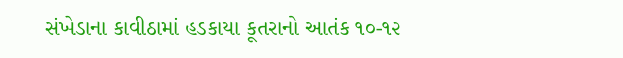સંખેડાના કાવીઠામાં હડકાયા કૂતરાનો આતંક ૧૦-૧૨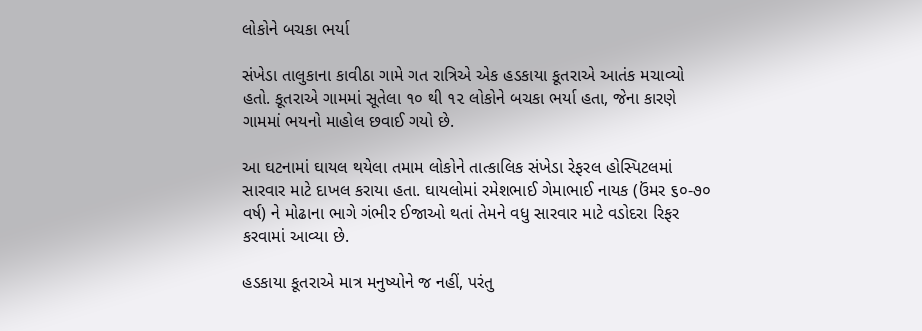લોકોને બચકા ભર્યા

સંખેડા તાલુકાના કાવીઠા ગામે ગત રાત્રિએ એક હડકાયા કૂતરાએ આતંક મચાવ્યો હતો. કૂતરાએ ગામમાં સૂતેલા ૧૦ થી ૧૨ લોકોને બચકા ભર્યા હતા, જેના કારણે ગામમાં ભયનો માહોલ છવાઈ ગયો છે.

આ ઘટનામાં ઘાયલ થયેલા તમામ લોકોને તાત્કાલિક સંખેડા રેફરલ હોસ્પિટલમાં સારવાર માટે દાખલ કરાયા હતા. ઘાયલોમાં રમેશભાઈ ગેમાભાઈ નાયક (ઉંમર ૬૦-૭૦ વર્ષ) ને મોઢાના ભાગે ગંભીર ઈજાઓ થતાં તેમને વધુ સારવાર માટે વડોદરા રિફર કરવામાં આવ્યા છે.

હડકાયા કૂતરાએ માત્ર મનુષ્યોને જ નહીં, પરંતુ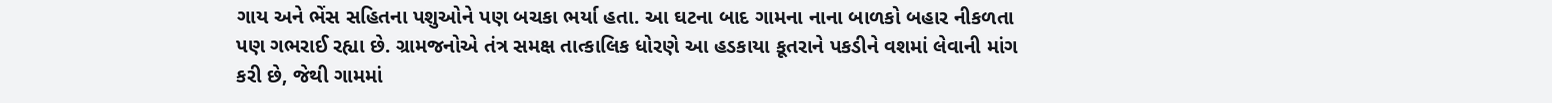ગાય અને ભેંસ સહિતના પશુઓને પણ બચકા ભર્યા હતા. આ ઘટના બાદ ગામના નાના બાળકો બહાર નીકળતા પણ ગભરાઈ રહ્યા છે. ગ્રામજનોએ તંત્ર સમક્ષ તાત્કાલિક ધોરણે આ હડકાયા કૂતરાને પકડીને વશમાં લેવાની માંગ કરી છે, જેથી ગામમાં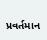પ્રવર્તમાન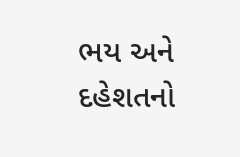ભય અને દહેશતનો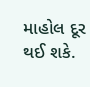માહોલ દૂર થઈ શકે.